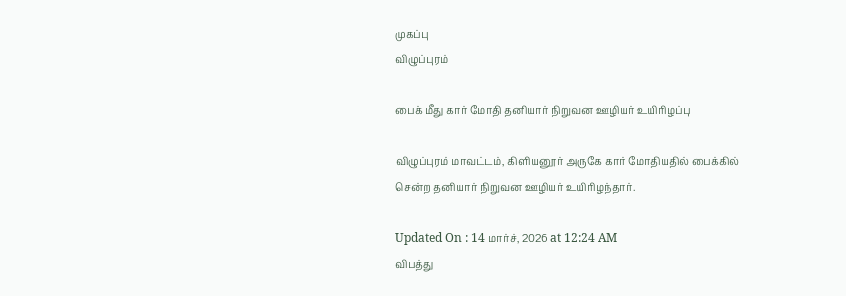முகப்பு
விழுப்புரம்

பைக் மீது கார் மோதி தனியார் நிறுவன ஊழியர் உயிரிழப்பு

விழுப்புரம் மாவட்டம், கிளியனூர் அருகே கார் மோதியதில் பைக்கில் சென்ற தனியார் நிறுவன ஊழியர் உயிரிழந்தார்.

Updated On : 14 மார்ச், 2026 at 12:24 AM
விபத்து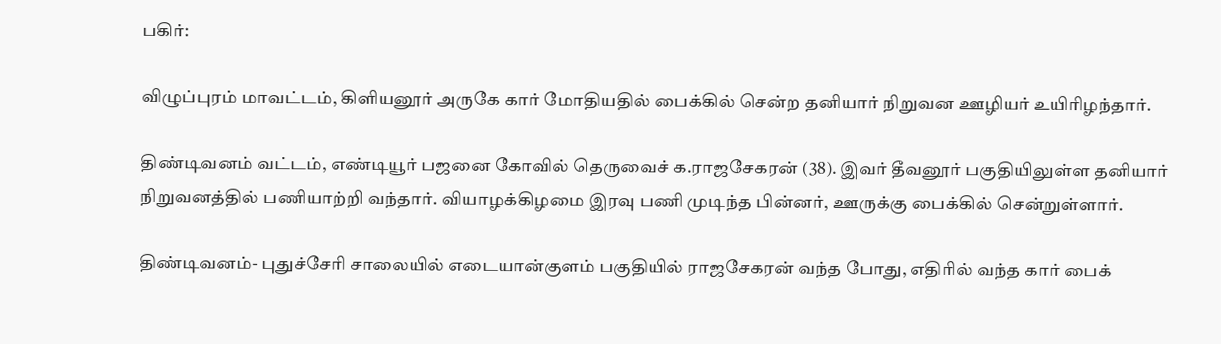பகிர்:

விழுப்புரம் மாவட்டம், கிளியனூர் அருகே கார் மோதியதில் பைக்கில் சென்ற தனியார் நிறுவன ஊழியர் உயிரிழந்தார்.

திண்டிவனம் வட்டம், எண்டியூர் பஜனை கோவில் தெருவைச் க.ராஜசேகரன் (38). இவர் தீவனூர் பகுதியிலுள்ள தனியார் நிறுவனத்தில் பணியாற்றி வந்தார். வியாழக்கிழமை இரவு பணி முடிந்த பின்னர், ஊருக்கு பைக்கில் சென்றுள்ளார்.

திண்டிவனம்- புதுச்சேரி சாலையில் எடையான்குளம் பகுதியில் ராஜசேகரன் வந்த போது, எதிரில் வந்த கார் பைக்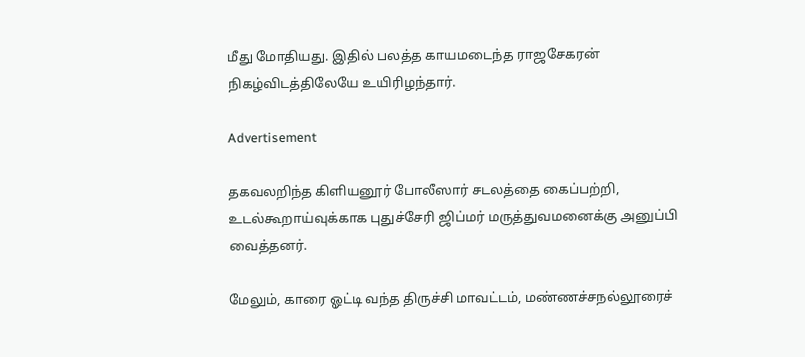மீது மோதியது. இதில் பலத்த காயமடைந்த ராஜசேகரன் நிகழ்விடத்திலேயே உயிரிழந்தார்.

Advertisement

தகவலறிந்த கிளியனூர் போலீஸார் சடலத்தை கைப்பற்றி, உடல்கூறாய்வுக்காக புதுச்சேரி ஜிப்மர் மருத்துவமனைக்கு அனுப்பி வைத்தனர்.

மேலும், காரை ஓட்டி வந்த திருச்சி மாவட்டம், மண்ணச்சநல்லூரைச்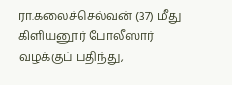ரா.கலைச்செல்வன் (37) மீது கிளியனூர் போலீஸார் வழக்குப் பதிந்து,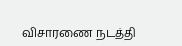விசாரணை நடத்தி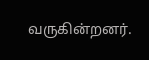வருகின்றனர்.